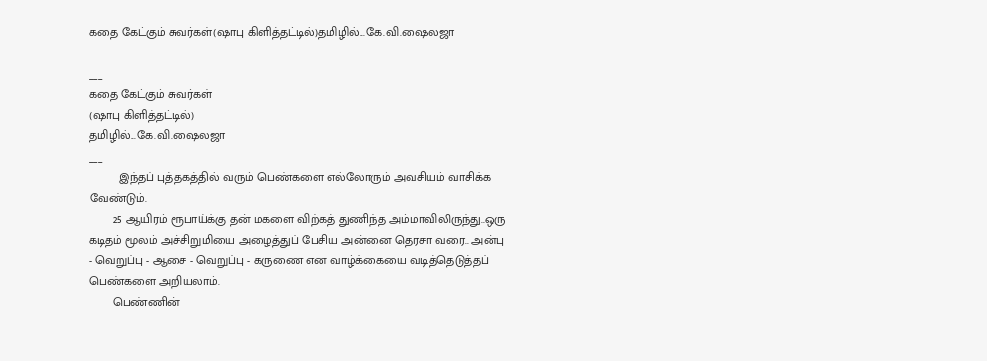கதை கேட்கும் சுவர்கள்(ஷாபு கிளித்தட்டில்)தமிழில்...கே.வி.ஷைலஜா

___
கதை கேட்கும் சுவர்கள்
(ஷாபு கிளித்தட்டில்)
தமிழில்...கே.வி.ஷைலஜா
___
         இந்தப் புத்தகத்தில் வரும் பெண்களை எல்லோரும் அவசியம் வாசிக்க வேண்டும்.
       25 ஆயிரம் ரூபாய்க்கு தன் மகளை விற்கத் துணிந்த அம்மாவிலிருந்து..ஒரு கடிதம் மூலம் அச்சிறுமியை அழைத்துப் பேசிய அன்னை தெரசா வரை.. அன்பு - வெறுப்பு - ஆசை - வெறுப்பு - கருணை என வாழ்க்கையை வடித்தெடுத்தப் பெண்களை அறியலாம்.
       பெண்ணின்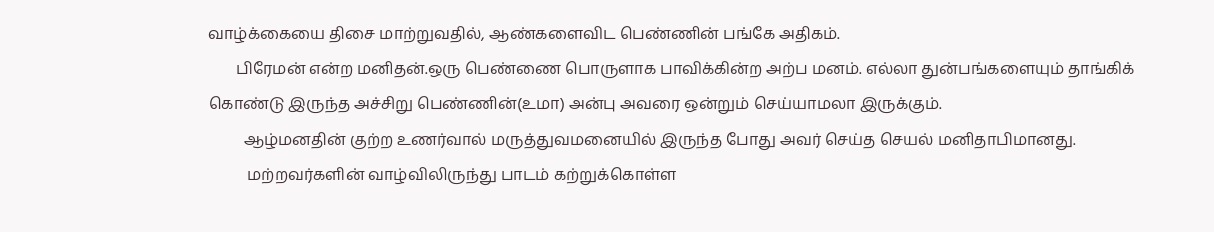வாழ்க்கையை திசை மாற்றுவதில், ஆண்களைவிட பெண்ணின் பங்கே அதிகம்.
       பிரேமன் என்ற மனிதன்.ஒரு பெண்ணை பொருளாக பாவிக்கின்ற அற்ப மனம். எல்லா துன்பங்களையும் தாங்கிக் கொண்டு இருந்த அச்சிறு பெண்ணின்(உமா) அன்பு அவரை ஒன்றும் செய்யாமலா இருக்கும்.
         ஆழ்மனதின் குற்ற உணர்வால் மருத்துவமனையில் இருந்த போது அவர் செய்த செயல் மனிதாபிமானது.
          மற்றவர்களின் வாழ்விலிருந்து பாடம் கற்றுக்கொள்ள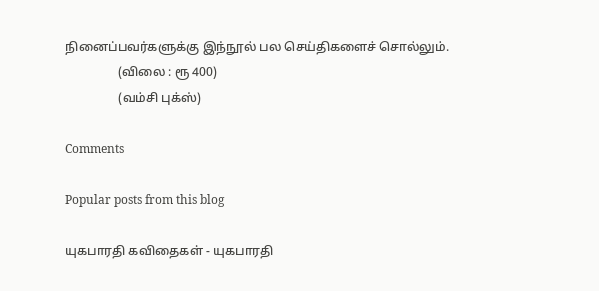நினைப்பவர்களுக்கு இந்நூல் பல செய்திகளைச் சொல்லும்.
                 (விலை : ரூ 400)
                 (வம்சி புக்ஸ்)

Comments

Popular posts from this blog

யுகபாரதி கவிதைகள் - யுகபாரதி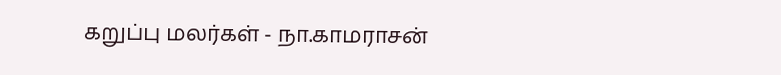கறுப்பு மலர்கள் - நா.காமராசன்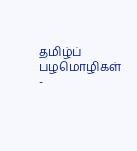தமிழ்ப் பழமொழிகள் -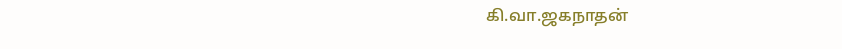கி.வா.ஜகநாதன்